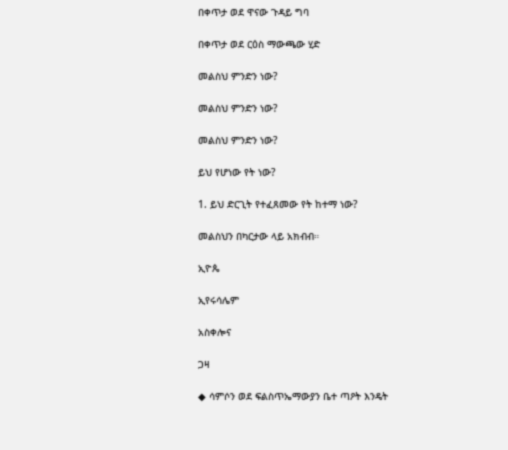በቀጥታ ወደ ዋናው ጉዳይ ግባ

በቀጥታ ወደ ርዕስ ማውጫው ሂድ

መልስህ ምንድን ነው?

መልስህ ምንድን ነው?

መልስህ ምንድን ነው?

ይህ የሆነው የት ነው?

1. ይህ ድርጊት የተፈጸመው የት ከተማ ነው?

መልስህን በካርታው ላይ አክብብ።

ኢዮጴ

ኢየሩሳሌም

አስቀሎና

ጋዛ

◆ ሳምሶን ወደ ፍልስጥኤማውያን ቤተ ጣዖት እንዴት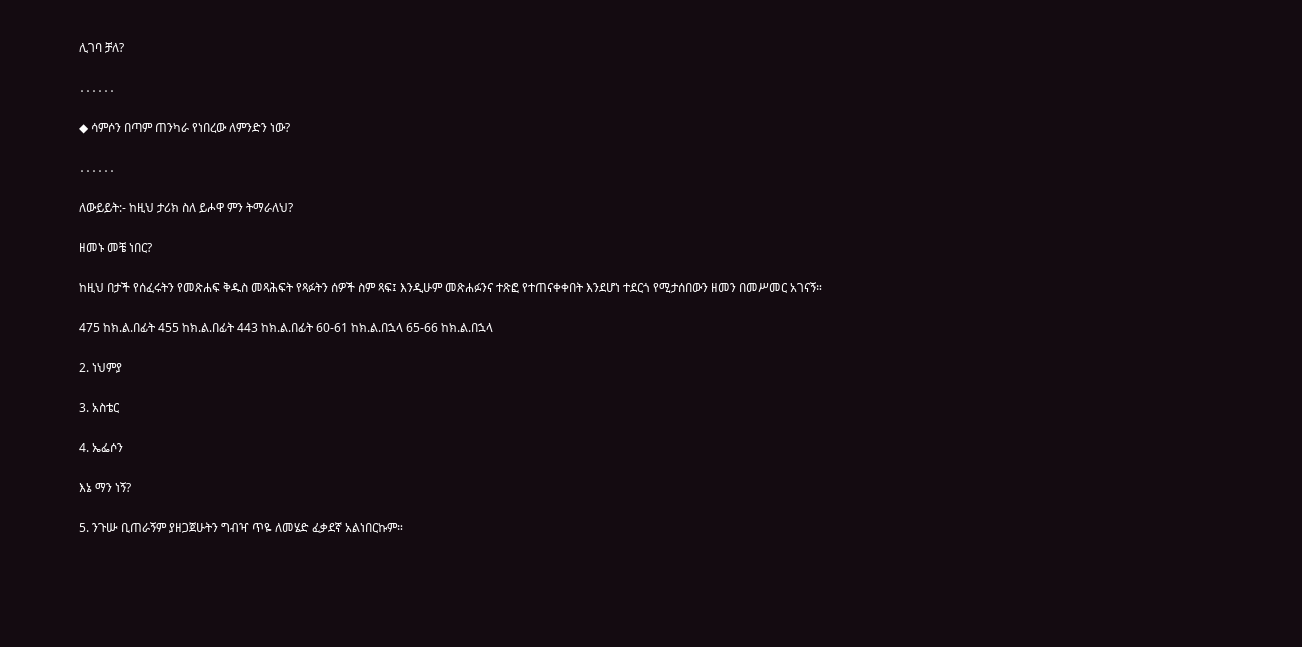ሊገባ ቻለ?

․․․․․․

◆ ሳምሶን በጣም ጠንካራ የነበረው ለምንድን ነው?

․․․․․․

ለውይይት:- ከዚህ ታሪክ ስለ ይሖዋ ምን ትማራለህ?

ዘመኑ መቼ ነበር?

ከዚህ በታች የሰፈሩትን የመጽሐፍ ቅዱስ መጻሕፍት የጻፉትን ሰዎች ስም ጻፍ፤ እንዲሁም መጽሐፉንና ተጽፎ የተጠናቀቀበት እንደሆነ ተደርጎ የሚታሰበውን ዘመን በመሥመር አገናኝ።

475 ከክ.ል.በፊት 455 ከክ.ል.በፊት 443 ከክ.ል.በፊት 60-61 ከክ.ል.በኋላ 65-66 ከክ.ል.በኋላ

2. ነህምያ

3. አስቴር

4. ኤፌሶን

እኔ ማን ነኝ?

5. ንጉሡ ቢጠራኝም ያዘጋጀሁትን ግብዣ ጥዬ ለመሄድ ፈቃደኛ አልነበርኩም።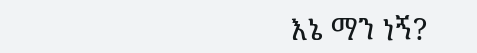እኔ ማን ነኝ?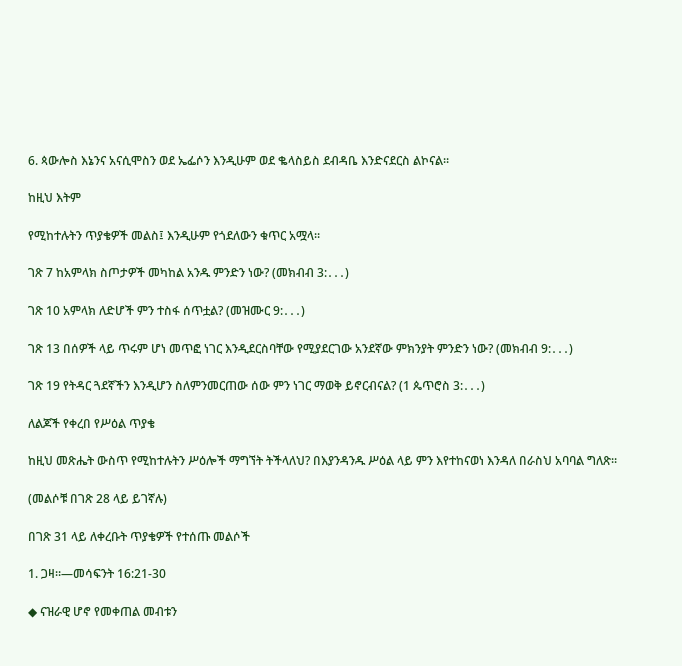6. ጳውሎስ እኔንና አናሲሞስን ወደ ኤፌሶን እንዲሁም ወደ ቈላስይስ ደብዳቤ እንድናደርስ ልኮናል።

ከዚህ እትም

የሚከተሉትን ጥያቄዎች መልስ፤ እንዲሁም የጎደለውን ቁጥር አሟላ።

ገጽ 7 ከአምላክ ስጦታዎች መካከል አንዱ ምንድን ነው? (መክብብ 3:․․․)

ገጽ 10 አምላክ ለድሆች ምን ተስፋ ሰጥቷል? (መዝሙር 9:․․․)

ገጽ 13 በሰዎች ላይ ጥሩም ሆነ መጥፎ ነገር እንዲደርስባቸው የሚያደርገው አንደኛው ምክንያት ምንድን ነው? (መክብብ 9:․․․)

ገጽ 19 የትዳር ጓደኛችን እንዲሆን ስለምንመርጠው ሰው ምን ነገር ማወቅ ይኖርብናል? (1 ጴጥሮስ 3:․․․)

ለልጆች የቀረበ የሥዕል ጥያቄ

ከዚህ መጽሔት ውስጥ የሚከተሉትን ሥዕሎች ማግኘት ትችላለህ? በእያንዳንዱ ሥዕል ላይ ምን እየተከናወነ እንዳለ በራስህ አባባል ግለጽ።

(መልሶቹ በገጽ 28 ላይ ይገኛሉ)

በገጽ 31 ላይ ለቀረቡት ጥያቄዎች የተሰጡ መልሶች

1. ጋዛ።—መሳፍንት 16:21-30

◆ ናዝራዊ ሆኖ የመቀጠል መብቱን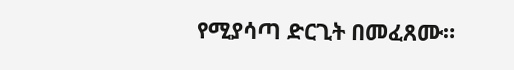የሚያሳጣ ድርጊት በመፈጸሙ።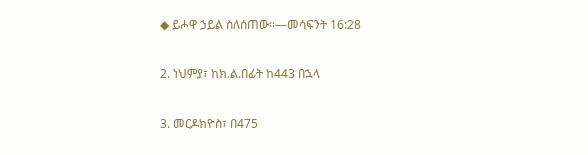◆ ይሖዋ ኃይል ስለሰጠው።—መሳፍንት 16:28

2. ነህምያ፣ ከክ.ል.በፊት ከ443 በኋላ

3. መርዶክዮስ፣ በ475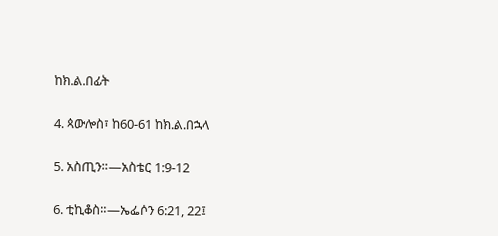ከክ.ል.በፊት

4. ጳውሎስ፣ ከ60-61 ከክ.ል.በኋላ

5. አስጢን።—አስቴር 1:9-12

6. ቲኪቆስ።—ኤፌሶን 6:21, 22፤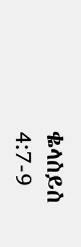ቈላስይስ 4:7-9